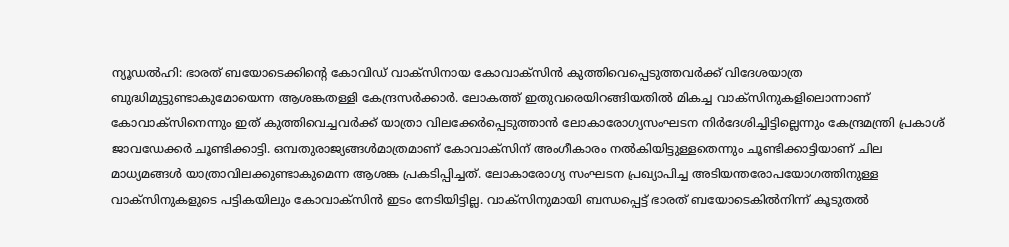ന്യൂഡൽഹി: ഭാരത് ബയോടെക്കിന്റെ കോവിഡ് വാക്സിനായ കോവാക്സിൻ കുത്തിവെപ്പെടുത്തവർക്ക് വിദേശയാത്ര ബുദ്ധിമുട്ടുണ്ടാകുമോയെന്ന ആശങ്കതള്ളി കേന്ദ്രസർക്കാർ. ലോകത്ത് ഇതുവരെയിറങ്ങിയതിൽ മികച്ച വാക്സിനുകളിലൊന്നാണ് കോവാക്സിനെന്നും ഇത് കുത്തിവെച്ചവർക്ക് യാത്രാ വിലക്കേർപ്പെടുത്താൻ ലോകാരോഗ്യസംഘടന നിർദേശിച്ചിട്ടില്ലെന്നും കേന്ദ്രമന്ത്രി പ്രകാശ് ജാവഡേക്കർ ചൂണ്ടിക്കാട്ടി. ഒമ്പതുരാജ്യങ്ങൾമാത്രമാണ് കോവാക്സിന് അംഗീകാരം നൽകിയിട്ടുള്ളതെന്നും ചൂണ്ടിക്കാട്ടിയാണ് ചില മാധ്യമങ്ങൾ യാത്രാവിലക്കുണ്ടാകുമെന്ന ആശങ്ക പ്രകടിപ്പിച്ചത്. ലോകാരോഗ്യ സംഘടന പ്രഖ്യാപിച്ച അടിയന്തരോപയോഗത്തിനുള്ള വാക്സിനുകളുടെ പട്ടികയിലും കോവാക്സിൻ ഇടം നേടിയിട്ടില്ല. വാക്സിനുമായി ബന്ധപ്പെട്ട് ഭാരത് ബയോടെകിൽനിന്ന് കൂടുതൽ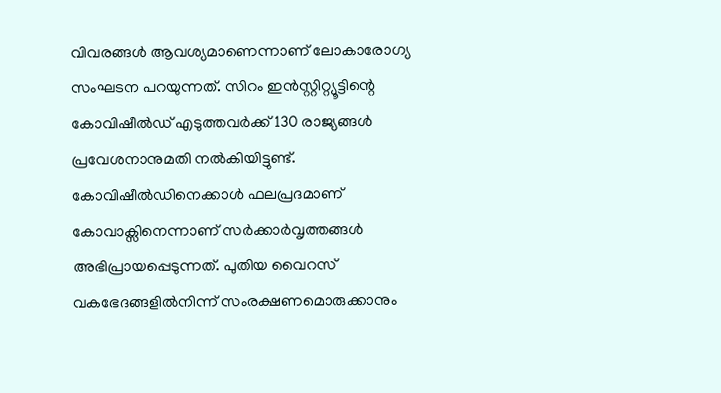വിവരങ്ങൾ ആവശ്യമാണെന്നാണ് ലോകാരോഗ്യ സംഘടന പറയുന്നത്. സിറം ഇൻസ്റ്റിറ്റ്യൂട്ടിന്റെ കോവിഷീൽഡ് എടുത്തവർക്ക് 130 രാജ്യങ്ങൾ പ്രവേശനാനുമതി നൽകിയിട്ടുണ്ട്. കോവിഷീൽഡിനെക്കാൾ ഫലപ്രദമാണ് കോവാക്സിനെന്നാണ് സർക്കാർവൃത്തങ്ങൾ അഭിപ്രായപ്പെടുന്നത്. പുതിയ വൈറസ് വകഭേദങ്ങളിൽനിന്ന് സംരക്ഷണമൊരുക്കാനും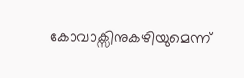കോവാക്സിനുകഴിയുമെന്ന്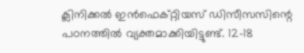ക്ലിനിക്കൽ ഇൻഫെക്റ്റിയസ് ഡിസീസസിന്റെ പഠനത്തിൽ വ്യക്തമാക്കിയിട്ടുണ്ട്. 12-18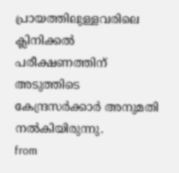പ്രായത്തിലുള്ളവരിലെ ക്ലിനിക്കൽ പരീക്ഷണത്തിന് അടുത്തിടെ കേന്ദ്രസർക്കാർ അനുമതി നൽകിയിരുന്നു.
from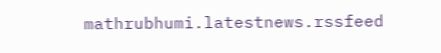mathrubhumi.latestnews.rssfeed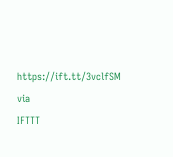https://ift.tt/3vclfSM
via
IFTTT